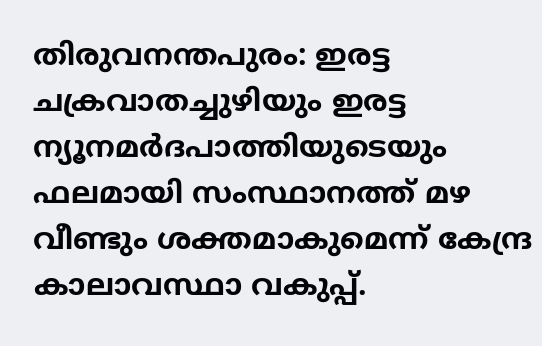തിരുവനന്തപുരം: ഇരട്ട ചക്രവാതച്ചുഴിയും ഇരട്ട ന്യൂനമർദപാത്തിയുടെയും ഫലമായി സംസ്ഥാനത്ത് മഴ വീണ്ടും ശക്തമാകുമെന്ന് കേന്ദ്ര കാലാവസ്ഥാ വകുപ്പ്.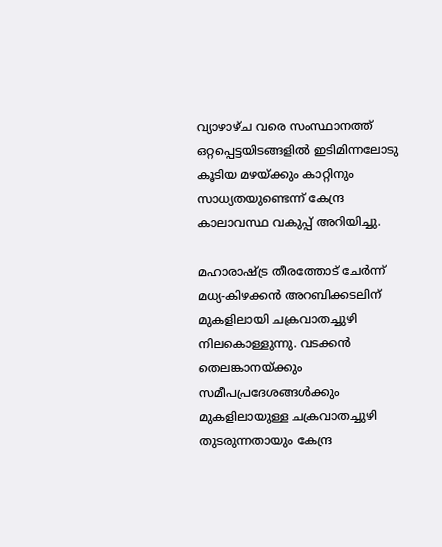വ്യാഴാഴ്ച വരെ സംസ്ഥാനത്ത് ഒറ്റപ്പെട്ടയിടങ്ങളിൽ ഇടിമിന്നലോടു കൂടിയ മഴയ്ക്കും കാറ്റിനും സാധ്യതയുണ്ടെന്ന് കേന്ദ്ര കാലാവസ്ഥ വകുപ്പ് അറിയിച്ചു.

മഹാരാഷ്ട്ര തീരത്തോട് ചേർന്ന് മധ്യ-കിഴക്കൻ അറബിക്കടലിന് മുകളിലായി ചക്രവാതച്ചുഴി നിലകൊള്ളുന്നു. വടക്കൻ തെലങ്കാനയ്ക്കും സമീപപ്രദേശങ്ങൾക്കും മുകളിലായുള്ള ചക്രവാതച്ചുഴി തുടരുന്നതായും കേന്ദ്ര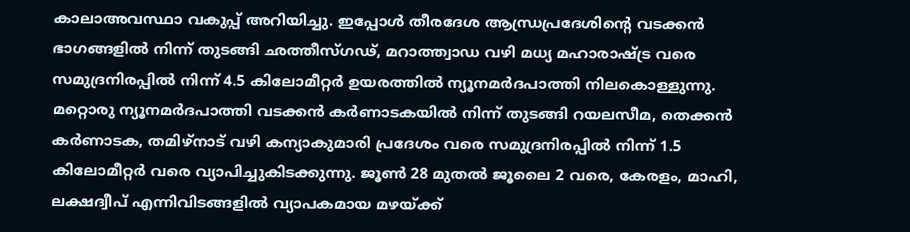കാലാഅവസ്ഥാ വകുപ്പ് അറിയിച്ചു. ഇപ്പോൾ തീരദേശ ആന്ധ്രപ്രദേശിന്റെ വടക്കൻ ഭാഗങ്ങളിൽ നിന്ന് തുടങ്ങി ഛത്തീസ്ഗഢ്, മറാത്ത്വാഡ വഴി മധ്യ മഹാരാഷ്ട്ര വരെ സമുദ്രനിരപ്പിൽ നിന്ന് 4.5 കിലോമീറ്റർ ഉയരത്തിൽ ന്യൂനമർദപാത്തി നിലകൊള്ളുന്നു. മറ്റൊരു ന്യൂനമർദപാത്തി വടക്കൻ കർണാടകയിൽ നിന്ന് തുടങ്ങി റയലസീമ, തെക്കൻ കർണാടക, തമിഴ്നാട് വഴി കന്യാകുമാരി പ്രദേശം വരെ സമുദ്രനിരപ്പിൽ നിന്ന് 1.5 കിലോമീറ്റർ വരെ വ്യാപിച്ചുകിടക്കുന്നു. ജൂൺ 28 മുതൽ ജൂലൈ 2 വരെ, കേരളം, മാഹി, ലക്ഷദ്വീപ് എന്നിവിടങ്ങളിൽ വ്യാപകമായ മഴയ്ക്ക്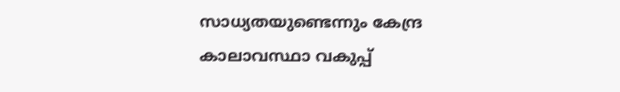സാധ്യതയുണ്ടെന്നും കേന്ദ്ര കാലാവസ്ഥാ വകുപ്പ്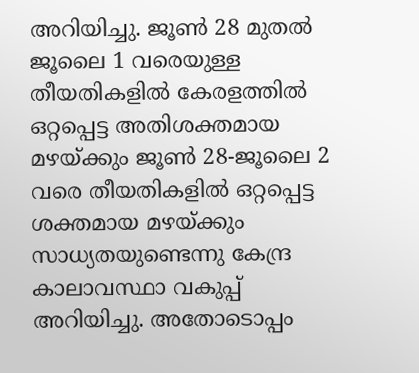അറിയിച്ചു. ജൂൺ 28 മുതൽ ജൂലൈ 1 വരെയുള്ള തീയതികളിൽ കേരളത്തിൽ ഒറ്റപ്പെട്ട അതിശക്തമായ മഴയ്ക്കും ജൂൺ 28-ജൂലൈ 2 വരെ തീയതികളിൽ ഒറ്റപ്പെട്ട ശക്തമായ മഴയ്ക്കും സാധ്യതയുണ്ടെന്നു കേന്ദ്ര കാലാവസ്ഥാ വകുപ്പ് അറിയിച്ചു. അതോടൊപ്പം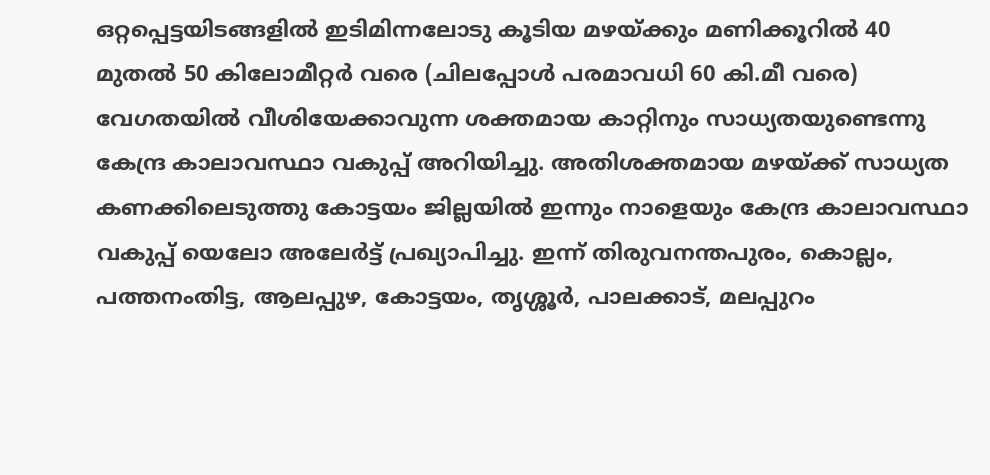ഒറ്റപ്പെട്ടയിടങ്ങളിൽ ഇടിമിന്നലോടു കൂടിയ മഴയ്ക്കും മണിക്കൂറിൽ 40 മുതൽ 50 കിലോമീറ്റർ വരെ (ചിലപ്പോൾ പരമാവധി 60 കി.മീ വരെ) വേഗതയിൽ വീശിയേക്കാവുന്ന ശക്തമായ കാറ്റിനും സാധ്യതയുണ്ടെന്നു കേന്ദ്ര കാലാവസ്ഥാ വകുപ്പ് അറിയിച്ചു. അതിശക്തമായ മഴയ്ക്ക് സാധ്യത കണക്കിലെടുത്തു കോട്ടയം ജില്ലയിൽ ഇന്നും നാളെയും കേന്ദ്ര കാലാവസ്ഥാ വകുപ്പ് യെലോ അലേർട്ട് പ്രഖ്യാപിച്ചു. ഇന്ന് തിരുവനന്തപുരം, കൊല്ലം, പത്തനംതിട്ട, ആലപ്പുഴ, കോട്ടയം, തൃശ്ശൂർ, പാലക്കാട്, മലപ്പുറം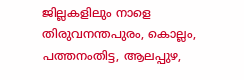ജില്ലകളിലും നാളെ തിരുവനന്തപുരം, കൊല്ലം, പത്തനംതിട്ട, ആലപ്പുഴ,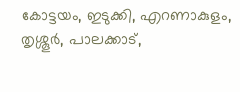കോട്ടയം, ഇടുക്കി, എറണാകുളം, തൃശ്ശൂർ, പാലക്കാട്,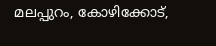മലപ്പുറം, കോഴിക്കോട്,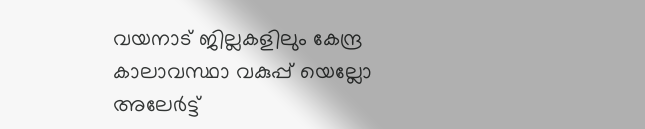വയനാട് ജില്ലകളിലും കേന്ദ്ര കാലാവസ്ഥാ വകുപ്പ് യെല്ലോ അലേർട്ട്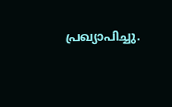പ്രഖ്യാപിച്ചു.